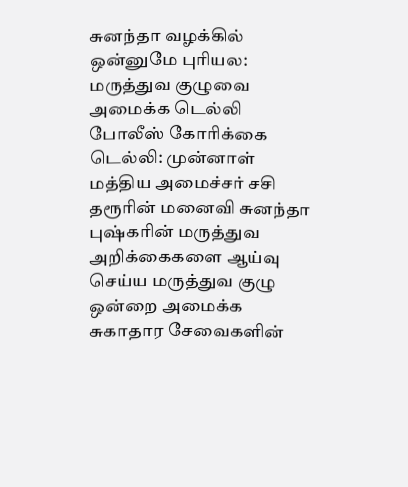சுனந்தா வழக்கில் ஒன்னுமே புரியல: மருத்துவ குழுவை அமைக்க டெல்லி போலீஸ் கோரிக்கை
டெல்லி: முன்னாள் மத்திய அமைச்சர் சசி தரூரின் மனைவி சுனந்தா புஷ்கரின் மருத்துவ அறிக்கைகளை ஆய்வு செய்ய மருத்துவ குழு ஒன்றை அமைக்க சுகாதார சேவைகளின்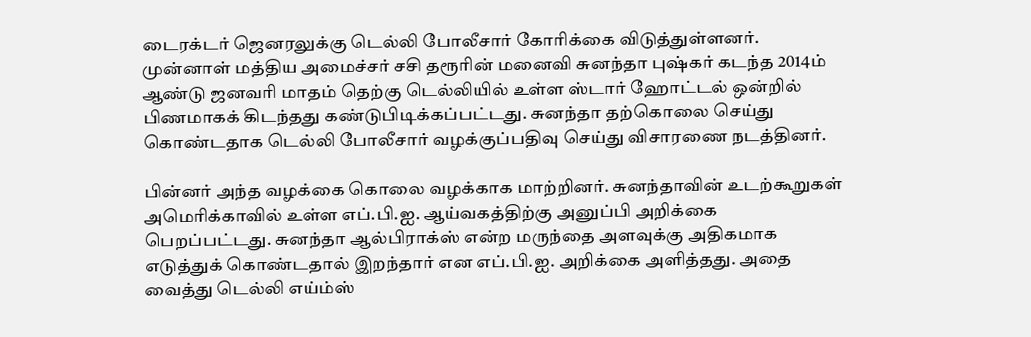டைரக்டர் ஜெனரலுக்கு டெல்லி போலீசார் கோரிக்கை விடுத்துள்ளனர்.
முன்னாள் மத்திய அமைச்சர் சசி தரூரின் மனைவி சுனந்தா புஷ்கர் கடந்த 2014ம் ஆண்டு ஜனவரி மாதம் தெற்கு டெல்லியில் உள்ள ஸ்டார் ஹோட்டல் ஒன்றில் பிணமாகக் கிடந்தது கண்டுபிடிக்கப்பட்டது. சுனந்தா தற்கொலை செய்து கொண்டதாக டெல்லி போலீசார் வழக்குப்பதிவு செய்து விசாரணை நடத்தினர்.

பின்னர் அந்த வழக்கை கொலை வழக்காக மாற்றினர். சுனந்தாவின் உடற்கூறுகள் அமெரிக்காவில் உள்ள எப்.பி.ஐ. ஆய்வகத்திற்கு அனுப்பி அறிக்கை பெறப்பட்டது. சுனந்தா ஆல்பிராக்ஸ் என்ற மருந்தை அளவுக்கு அதிகமாக எடுத்துக் கொண்டதால் இறந்தார் என எப்.பி.ஐ. அறிக்கை அளித்தது. அதை வைத்து டெல்லி எய்ம்ஸ்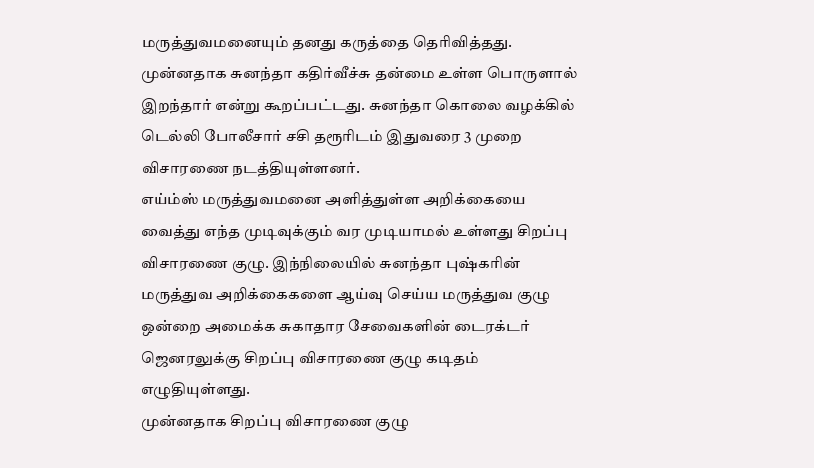மருத்துவமனையும் தனது கருத்தை தெரிவித்தது.
முன்னதாக சுனந்தா கதிர்வீச்சு தன்மை உள்ள பொருளால் இறந்தார் என்று கூறப்பட்டது. சுனந்தா கொலை வழக்கில் டெல்லி போலீசார் சசி தரூரிடம் இதுவரை 3 முறை விசாரணை நடத்தியுள்ளனர்.
எய்ம்ஸ் மருத்துவமனை அளித்துள்ள அறிக்கையை வைத்து எந்த முடிவுக்கும் வர முடியாமல் உள்ளது சிறப்பு விசாரணை குழு. இந்நிலையில் சுனந்தா புஷ்கரின் மருத்துவ அறிக்கைகளை ஆய்வு செய்ய மருத்துவ குழு ஒன்றை அமைக்க சுகாதார சேவைகளின் டைரக்டர் ஜெனரலுக்கு சிறப்பு விசாரணை குழு கடிதம் எழுதியுள்ளது.
முன்னதாக சிறப்பு விசாரணை குழு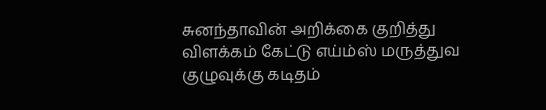சுனந்தாவின் அறிக்கை குறித்து விளக்கம் கேட்டு எய்ம்ஸ் மருத்துவ குழுவுக்கு கடிதம்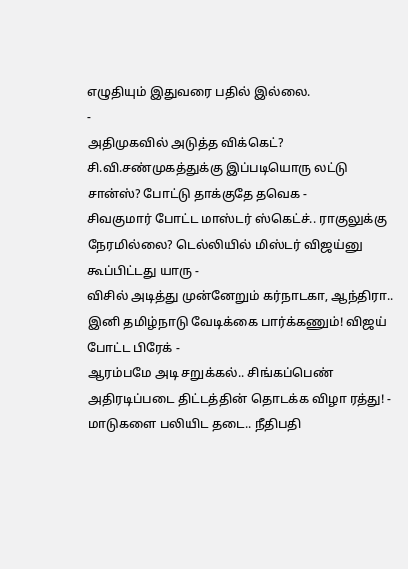எழுதியும் இதுவரை பதில் இல்லை.
-
அதிமுகவில் அடுத்த விக்கெட்? சி.வி.சண்முகத்துக்கு இப்படியொரு லட்டு சான்ஸ்? போட்டு தாக்குதே தவெக -
சிவகுமார் போட்ட மாஸ்டர் ஸ்கெட்ச்.. ராகுலுக்கு நேரமில்லை? டெல்லியில் மிஸ்டர் விஜய்னு கூப்பிட்டது யாரு -
விசில் அடித்து முன்னேறும் கர்நாடகா, ஆந்திரா.. இனி தமிழ்நாடு வேடிக்கை பார்க்கணும்! விஜய் போட்ட பிரேக் -
ஆரம்பமே அடி சறுக்கல்.. சிங்கப்பெண் அதிரடிப்படை திட்டத்தின் தொடக்க விழா ரத்து! -
மாடுகளை பலியிட தடை.. நீதிபதி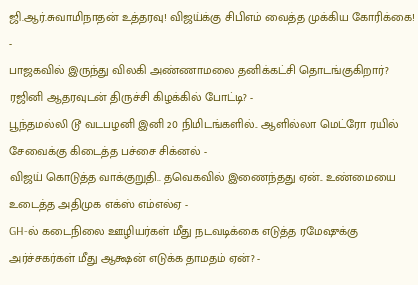ஜி.ஆர்.சுவாமிநாதன் உத்தரவு! விஜய்க்கு சிபிஎம் வைத்த முக்கிய கோரிக்கை! -
பாஜகவில் இருந்து விலகி அண்ணாமலை தனிக்கட்சி தொடங்குகிறார்? ரஜினி ஆதரவுடன் திருச்சி கிழக்கில் போட்டி? -
பூந்தமல்லி டூ வடபழனி இனி 20 நிமிடங்களில்.. ஆளில்லா மெட்ரோ ரயில் சேவைக்கு கிடைத்த பச்சை சிக்னல் -
விஜய் கொடுத்த வாக்குறுதி.. தவெகவில் இணைந்தது ஏன்.. உண்மையை உடைத்த அதிமுக எக்ஸ் எம்எல்ஏ -
GH-ல் கடைநிலை ஊழியர்கள் மீது நடவடிக்கை எடுத்த ரமேஷுக்கு அர்ச்சகர்கள் மீது ஆக்ஷன் எடுக்க தாமதம் ஏன்? -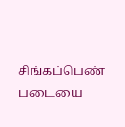சிங்கப்பெண் படையை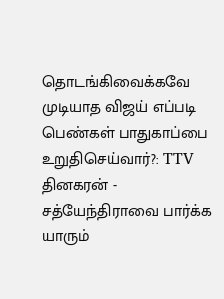தொடங்கிவைக்கவே முடியாத விஜய் எப்படி பெண்கள் பாதுகாப்பை உறுதிசெய்வார்?: TTV தினகரன் -
சத்யேந்திராவை பார்க்க யாரும்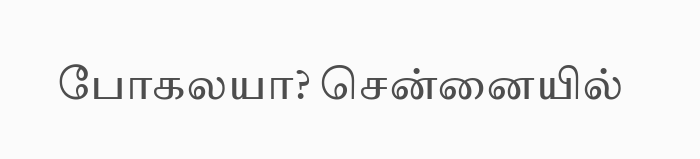போகலயா? சென்னையில்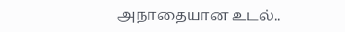அநாதையான உடல்..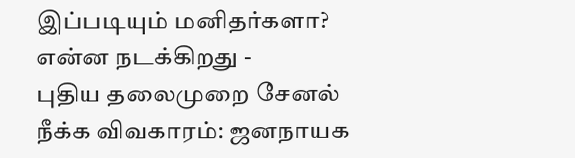இப்படியும் மனிதர்களா? என்ன நடக்கிறது -
புதிய தலைமுறை சேனல் நீக்க விவகாரம்: ஜனநாயக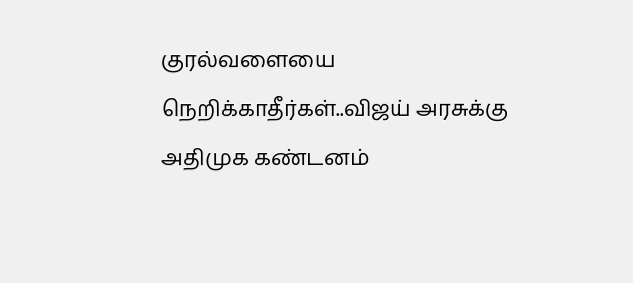குரல்வளையை நெறிக்காதீர்கள்..விஜய் அரசுக்கு அதிமுக கண்டனம்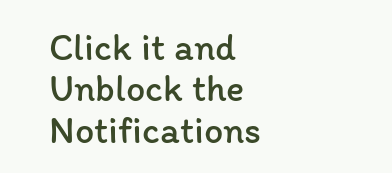Click it and Unblock the Notifications